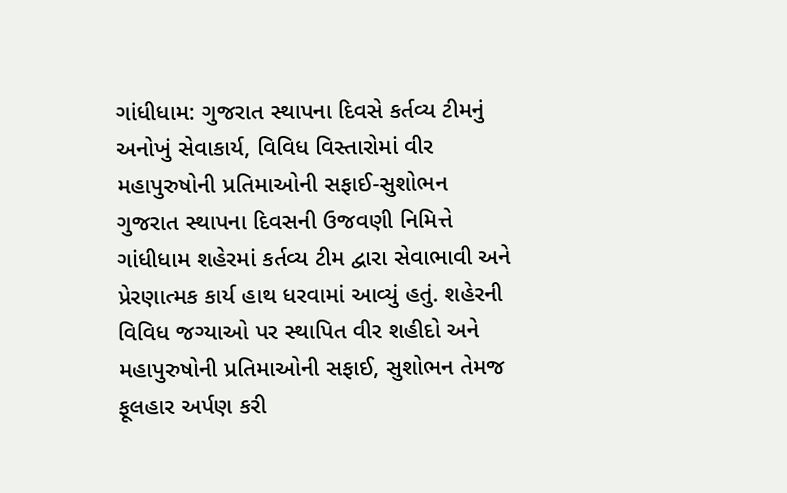ગાંધીધામ: ગુજરાત સ્થાપના દિવસે કર્તવ્ય ટીમનું અનોખું સેવાકાર્ય, વિવિધ વિસ્તારોમાં વીર મહાપુરુષોની પ્રતિમાઓની સફાઈ-સુશોભન
ગુજરાત સ્થાપના દિવસની ઉજવણી નિમિત્તે ગાંધીધામ શહેરમાં કર્તવ્ય ટીમ દ્વારા સેવાભાવી અને પ્રેરણાત્મક કાર્ય હાથ ધરવામાં આવ્યું હતું. શહેરની વિવિધ જગ્યાઓ પર સ્થાપિત વીર શહીદો અને મહાપુરુષોની પ્રતિમાઓની સફાઈ, સુશોભન તેમજ ફૂલહાર અર્પણ કરી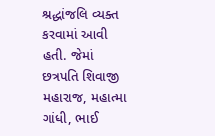શ્રદ્ધાંજલિ વ્યક્ત કરવામાં આવી હતી. જેમાં છત્રપતિ શિવાજી મહારાજ, મહાત્મા ગાંધી, ભાઈ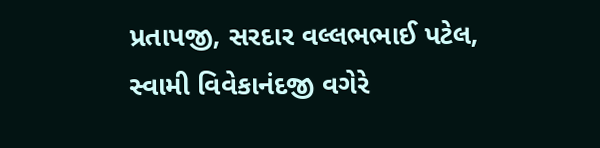પ્રતાપજી, સરદાર વલ્લભભાઈ પટેલ, સ્વામી વિવેકાનંદજી વગેરે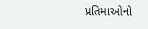પ્રતિમાઓનો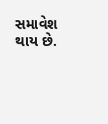સમાવેશ થાય છે.